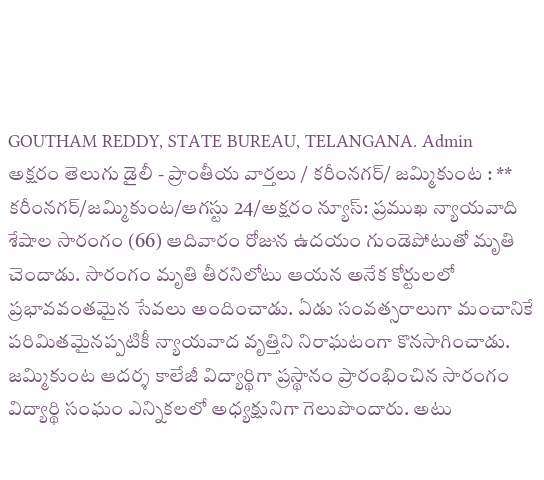GOUTHAM REDDY, STATE BUREAU, TELANGANA. Admin
అక్షరం తెలుగు డైలీ - ప్రాంతీయ వార్తలు / కరీంనగర్/ జమ్మికుంట : ** కరీంనగర్/జమ్మికుంట/ఆగస్టు 24/అక్షరం న్యూస్: ప్రముఖ న్యాయవాది శేషాల సారంగం (66) ఆదివారం రోజున ఉదయం గుండెపోటుతో మృతి చెందాడు. సారంగం మృతి తీరనిలోటు ఆయన అనేక కోర్టులలో ప్రభావవంతమైన సేవలు అందించాడు. ఏడు సంవత్సరాలుగా మంచానికే పరిమితమైనప్పటికీ న్యాయవాద వృత్తిని నిరాఘటంగా కొనసాగించాడు. జమ్మికుంట ఆదర్శ కాలేజీ విద్యార్థిగా ప్రస్థానం ప్రారంభించిన సారంగం విద్యార్థి సంఘం ఎన్నికలలో అధ్యక్షునిగా గెలుపొందారు. అటు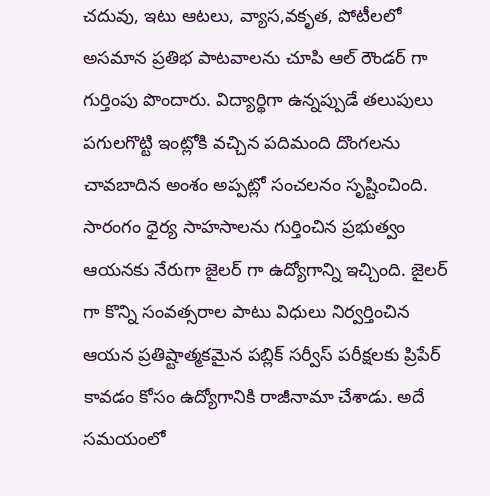చదువు, ఇటు ఆటలు, వ్యాస,వకృత, పోటీలలో అసమాన ప్రతిభ పాటవాలను చూపి ఆల్ రౌండర్ గా గుర్తింపు పొందారు. విద్యార్థిగా ఉన్నప్పుడే తలుపులు పగులగొట్టి ఇంట్లోకి వచ్చిన పదిమంది దొంగలను చావబాదిన అంశం అప్పట్లో సంచలనం సృష్టించింది. సారంగం ధైర్య సాహసాలను గుర్తించిన ప్రభుత్వం ఆయనకు నేరుగా జైలర్ గా ఉద్యోగాన్ని ఇచ్చింది. జైలర్ గా కొన్ని సంవత్సరాల పాటు విధులు నిర్వర్తించిన ఆయన ప్రతిష్టాత్మకమైన పబ్లిక్ సర్వీస్ పరీక్షలకు ప్రిపేర్ కావడం కోసం ఉద్యోగానికి రాజీనామా చేశాడు. అదే సమయంలో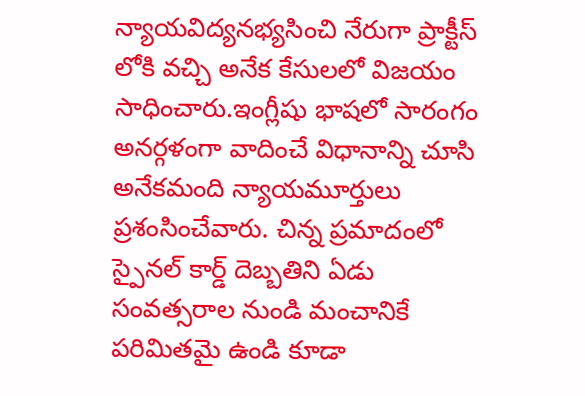న్యాయవిద్యనభ్యసించి నేరుగా ప్రాక్టీస్ లోకి వచ్చి అనేక కేసులలో విజయం సాధించారు.ఇంగ్లీషు భాషలో సారంగం అనర్గళంగా వాదించే విధానాన్ని చూసి అనేకమంది న్యాయమూర్తులు ప్రశంసించేవారు. చిన్న ప్రమాదంలో స్పైనల్ కార్డ్ దెబ్బతిని ఏడు సంవత్సరాల నుండి మంచానికే పరిమితమై ఉండి కూడా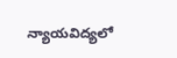న్యాయవిద్యలో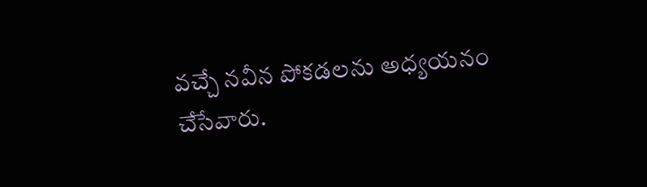వచ్చే నవీన పోకడలను అధ్యయనం చేసేవారు.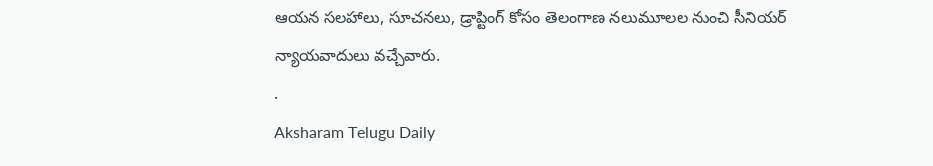ఆయన సలహాలు, సూచనలు, డ్రాప్టింగ్ కోసం తెలంగాణ నలుమూలల నుంచి సీనియర్ న్యాయవాదులు వచ్చేవారు.
.
Aksharam Telugu Daily